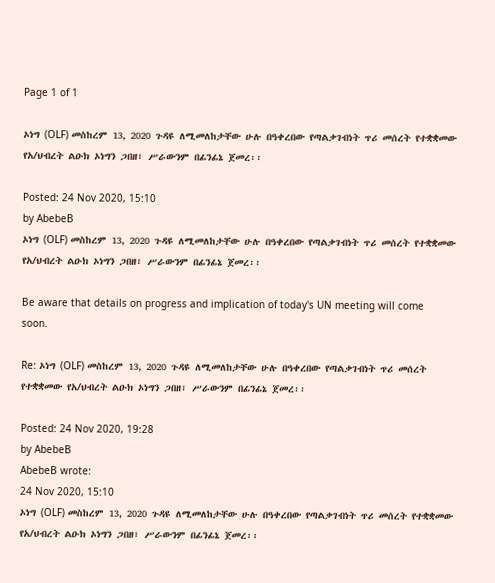Page 1 of 1

ኦነግ (OLF) መስከረም 13, 2020 ጉዳዩ ለሚመለከታቸው ሁሉ በዓቀረበው የጣልቃገብነት ጥሪ መሰረት የተቋቋመው የአ/ህብረት ልዑክ ኦነግን ጋበዘ፣ ሥራውንም በፊንፊኔ ጀመረ፡፡

Posted: 24 Nov 2020, 15:10
by AbebeB
ኦነግ (OLF) መስከረም 13, 2020 ጉዳዩ ለሚመለከታቸው ሁሉ በዓቀረበው የጣልቃገብነት ጥሪ መሰረት የተቋቋመው የአ/ህብረት ልዑክ ኦነግን ጋበዘ፣ ሥራውንም በፊንፊኔ ጀመረ፡፡

Be aware that details on progress and implication of today's UN meeting will come soon.

Re: ኦነግ (OLF) መስከረም 13, 2020 ጉዳዩ ለሚመለከታቸው ሁሉ በዓቀረበው የጣልቃገብነት ጥሪ መሰረት የተቋቋመው የአ/ህብረት ልዑክ ኦነግን ጋበዘ፣ ሥራውንም በፊንፊኔ ጀመረ፡፡

Posted: 24 Nov 2020, 19:28
by AbebeB
AbebeB wrote:
24 Nov 2020, 15:10
ኦነግ (OLF) መስከረም 13, 2020 ጉዳዩ ለሚመለከታቸው ሁሉ በዓቀረበው የጣልቃገብነት ጥሪ መሰረት የተቋቋመው የአ/ህብረት ልዑክ ኦነግን ጋበዘ፣ ሥራውንም በፊንፊኔ ጀመረ፡፡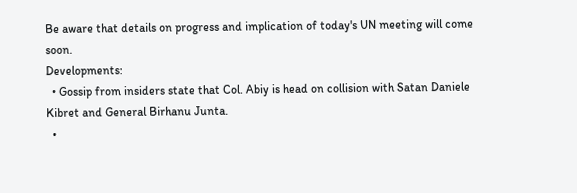Be aware that details on progress and implication of today's UN meeting will come soon.
Developments:
  • Gossip from insiders state that Col. Abiy is head on collision with Satan Daniele Kibret and General Birhanu Junta.
  •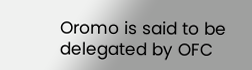Oromo is said to be delegated by OFC